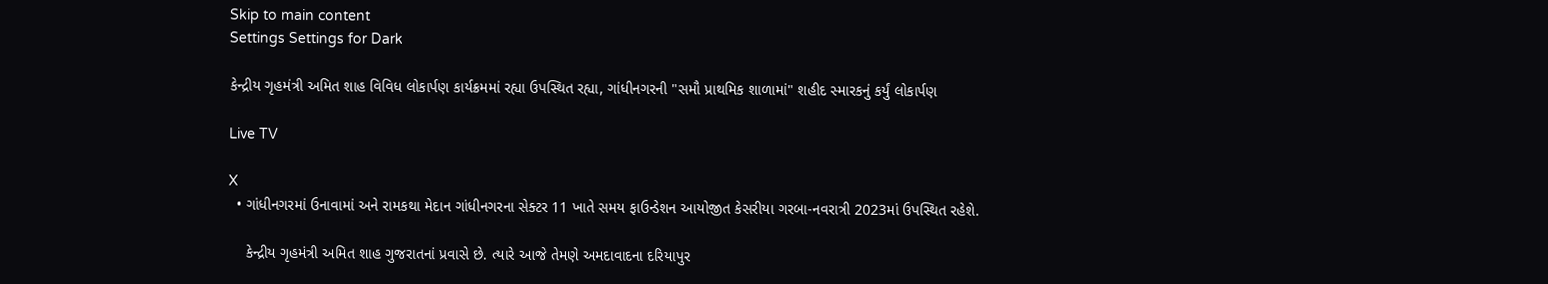Skip to main content
Settings Settings for Dark

કેન્દ્રીય ગૃહમંત્રી અમિત શાહ વિવિધ લોકાર્પણ કાર્યક્રમમાં રહ્યા ઉપસ્થિત રહ્યા, ગાંધીનગરની "સમૌ પ્રાથમિક શાળામાં" શહીદ સ્મારકનું કર્યું લોકાર્પણ

Live TV

X
  • ગાંધીનગરમાં ઉનાવામાં અને રામકથા મેદાન ગાંધીનગરના સેક્ટર 11 ખાતે સમય ફાઉન્ડેશન આયોજીત કેસરીયા ગરબા-નવરાત્રી 2023માં ઉપસ્થિત રહેશે.

    કેન્દ્રીય ગૃહમંત્રી અમિત શાહ ગુજરાતનાં પ્રવાસે છે. ત્યારે આજે તેમણે અમદાવાદના દરિયાપુર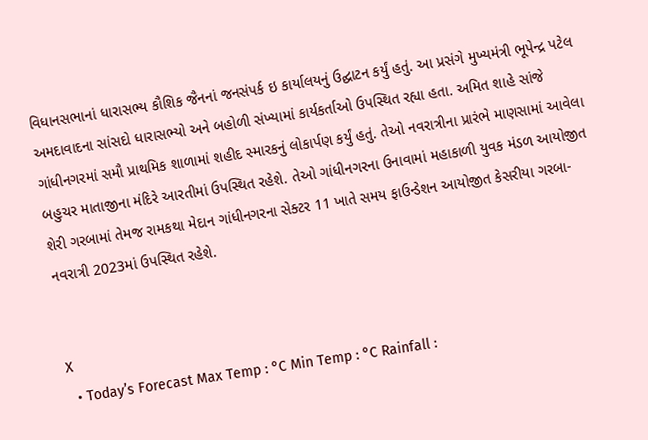વિધાનસભાનાં ધારાસભ્ય કૌશિક જૈનનાં જનસંપર્ક ઇ કાર્યાલયનું ઉદ્ઘાટન કર્યું હતું. આ પ્રસંગે મુખ્યમંત્રી ભૂપેન્દ્ર પટેલ અમદાવાદના સાંસદો ધારાસભ્યો અને બહોળી સંખ્યામાં કાર્યકર્તાઓ ઉપસ્થિત રહ્યા હતા. અમિત શાહે સાંજે ગાંધીનગરમાં સમૌ પ્રાથમિક શાળામાં શહીદ સ્મારકનું લોકાર્પણ કર્યું હતું. તેઓ નવરાત્રીના પ્રારંભે માણસામાં આવેલા બહુચર માતાજીના મંદિરે આરતીમાં ઉપસ્થિત રહેશે. તેઓ ગાંધીનગરના ઉનાવામાં મહાકાળી યુવક મંડળ આયોજીત શેરી ગરબામાં તેમજ રામકથા મેદાન ગાંધીનગરના સેક્ટર 11 ખાતે સમય ફાઉન્ડેશન આયોજીત કેસરીયા ગરબા-નવરાત્રી 2023માં ઉપસ્થિત રહેશે.


X
  • Today’s Forecast Max Temp : °C Min Temp : °C Rainfall :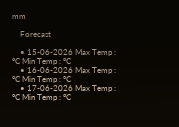mm

    Forecast

    • 15-06-2026 Max Temp : °C Min Temp : °C
    • 16-06-2026 Max Temp : °C Min Temp : °C
    • 17-06-2026 Max Temp : °C Min Temp : °C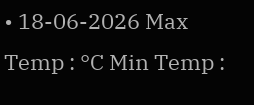• 18-06-2026 Max Temp : °C Min Temp :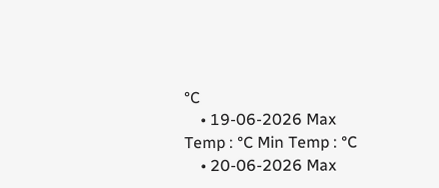°C
    • 19-06-2026 Max Temp : °C Min Temp : °C
    • 20-06-2026 Max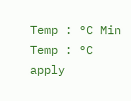Temp : °C Min Temp : °C
apply